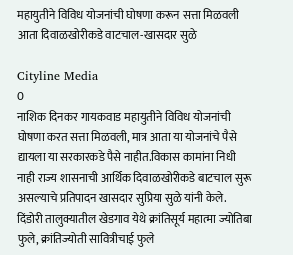महायुतीने विविध योजनांची घोषणा करून सत्ता मिळवली आता दिवाळखोरीकडे वाटचाल-खासदार सुळे

Cityline Media
0
नाशिक दिनकर गायकवाड महायुतीने विविध योजनांची घोषणा करत सत्ता मिळवली, मात्र आता या योजनांचे पैसे द्यायला या सरकारकडे पैसे नाहीत.विकास कामांना निधी नाही राज्य शासनाची आर्थिक दिवाळखोरीकडे बाटचाल सुरू असल्याचे प्रतिपादन खासदार सुप्रिया सुळे यांनी केले.
दिंडोरी तालुक्यातील खेडगाव येथे क्रांतिसूर्य महात्मा ज्योतिबा फुले, क्रांतिज्योती सावित्रीचाई फुले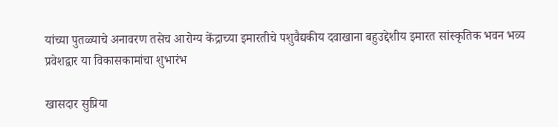यांच्या पुतळ्याचे अनावरण तसेच आरोग्य केंद्राच्या इमारतीचे पशुवैद्यकीय दवाखाना बहुउद्देशीय इमारत सांस्कृतिक भवन भव्य प्रवेशद्वार या विकासकामांचा शुभारंभ

खासदार सुप्रिया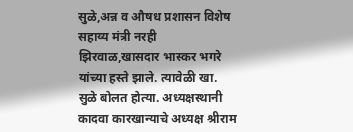सुळे,अन्न व औषध प्रशासन विशेष सहाय्य मंत्री नरही झिरवाळ,खासदार भास्कर भगरे यांच्या हस्ते झाले. त्यावेळी खा. सुळे बोलत होत्या. अध्यक्षस्थानी कादवा कारखान्याचे अध्यक्ष श्रीराम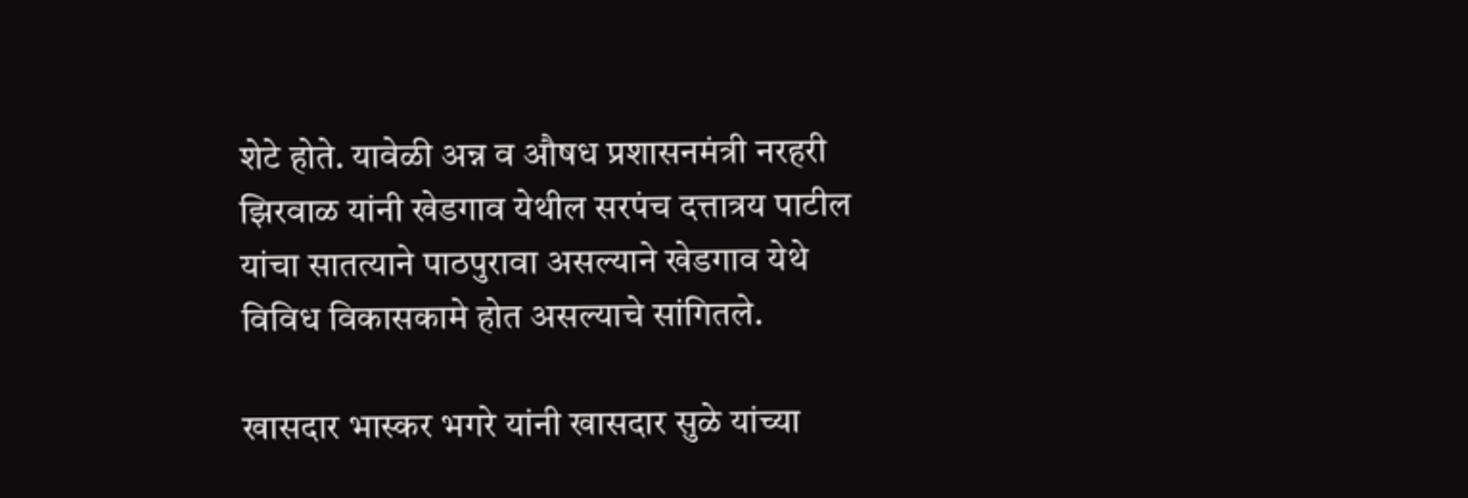शेटे होते. यावेळी अन्न व औषध प्रशासनमंत्री नरहरी झिरवाळ यांनी खेडगाव येथील सरपंच दत्तात्रय पाटील यांचा सातत्याने पाठपुरावा असल्याने खेडगाव येथे विविध विकासकामे होत असल्याचे सांगितले.

खासदार भास्कर भगरे यांनी खासदार सुळे यांच्या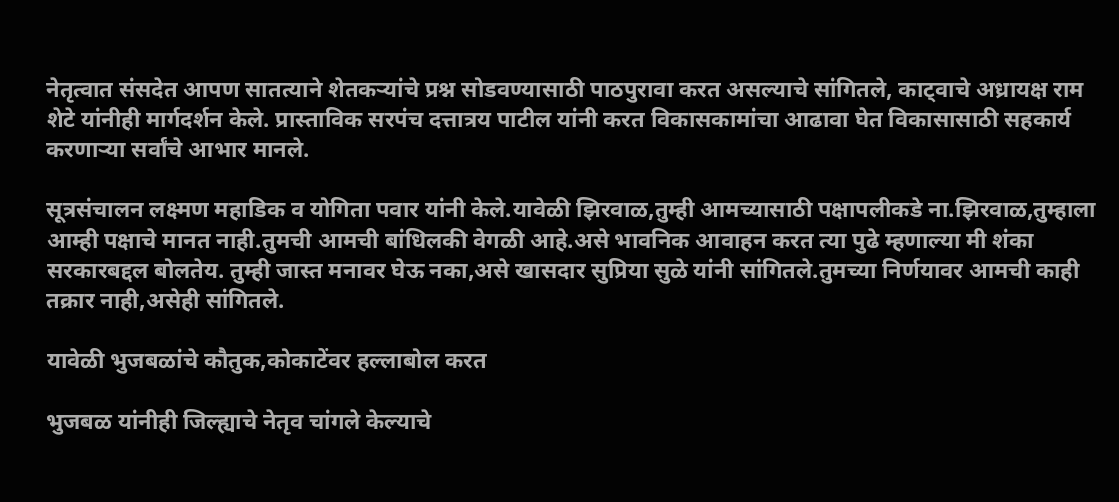नेतृत्वात संसदेत आपण सातत्याने शेतकऱ्यांचे प्रश्न सोडवण्यासाठी पाठपुरावा करत असल्याचे सांगितले, काट्वाचे अध्रायक्ष राम शेटे यांनीही मार्गदर्शन केले. प्रास्ताविक सरपंच दत्तात्रय पाटील यांनी करत विकासकामांचा आढावा घेत विकासासाठी सहकार्य करणाऱ्या सर्वांचे आभार मानले.

सूत्रसंचालन लक्ष्मण महाडिक व योगिता पवार यांनी केले.यावेळी झिरवाळ,तुम्ही आमच्यासाठी पक्षापलीकडे ना.झिरवाळ,तुम्हाला आम्ही पक्षाचे मानत नाही.तुमची आमची बांधिलकी वेगळी आहे.असे भावनिक आवाहन करत त्या पुढे म्हणाल्या मी शंका सरकारबद्दल बोलतेय. तुम्ही जास्त मनावर घेऊ नका,असे खासदार सुप्रिया सुळे यांनी सांगितले.तुमच्या निर्णयावर आमची काही तक्रार नाही,असेही सांगितले.

यावेळी भुजबळांचे कौतुक,कोकाटेंवर हल्लाबोल करत

भुजबळ यांनीही जिल्ह्याचे नेतृव चांगले केल्याचे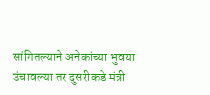सांगितल्याने अनेकांच्या भुवया उंचावल्या तर दुसरीकडे मंत्री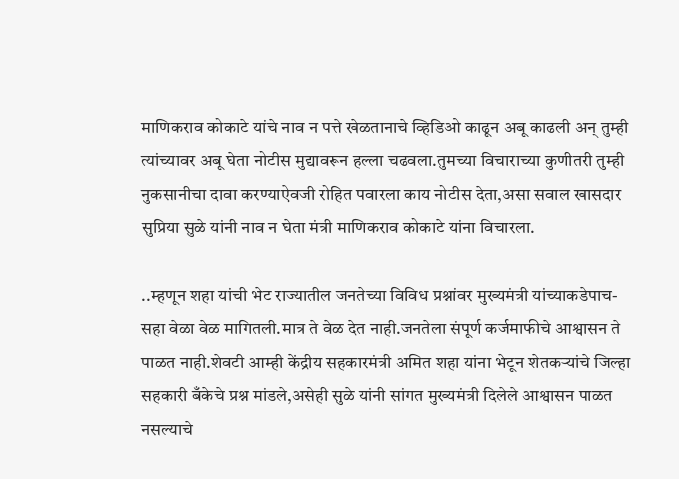माणिकराव कोकाटे यांचे नाव न पत्ते खेळतानाचे व्हिडिओ काढून अबू काढली अन् तुम्ही त्यांच्यावर अबू घेता नोटीस मुद्यावरून हल्ला चढवला.तुमच्या विचाराच्या कुणीतरी तुम्ही नुकसानीचा दावा करण्याऐवजी रोहित पवारला काय नोटीस देता,असा सवाल खासदार सुप्रिया सुळे यांनी नाव न घेता मंत्री माणिकराव कोकाटे यांना विचारला.

..म्हणून शहा यांची भेट राज्यातील जनतेच्या विविध प्रश्नांवर मुख्यमंत्री यांच्याकडेपाच-सहा वेळा वेळ मागितली.मात्र ते वेळ देत नाही.जनतेला संपूर्ण कर्जमाफीचे आश्वासन ते पाळत नाही.शेवटी आम्ही केंद्रीय सहकारमंत्री अमित शहा यांना भेटून शेतकऱ्यांचे जिल्हा सहकारी बँकेचे प्रश्न मांडले,असेही सुळे यांनी सांगत मुख्यमंत्री दिलेले आश्वासन पाळत नसल्याचे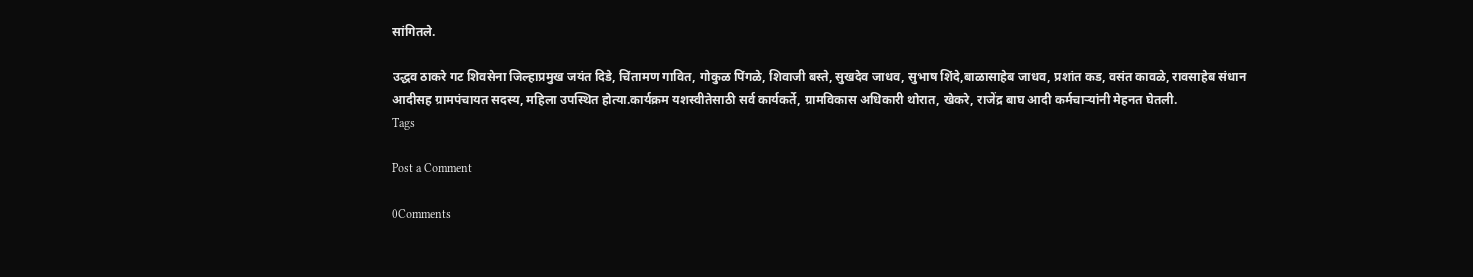सांगितले.

उद्धव ठाकरे गट शिवसेना जिल्हाप्रमुख जयंत दिडे, चिंतामण गावित, गोकुळ पिंगळे, शिवाजी बस्ते, सुखदेव जाधव, सुभाष शिंदे,बाळासाहेब जाधव, प्रशांत कड, वसंत कावळे, रावसाहेब संधान आदीसह ग्रामपंचायत सदस्य, महिला उपस्थित होत्या.कार्यक्रम यशस्वीतेसाठी सर्व कार्यकर्ते, ग्रामविकास अधिकारी थोरात, खेकरे, राजेंद्र बाघ आदी कर्मचाऱ्यांनी मेहनत घेतली.
Tags

Post a Comment

0Comments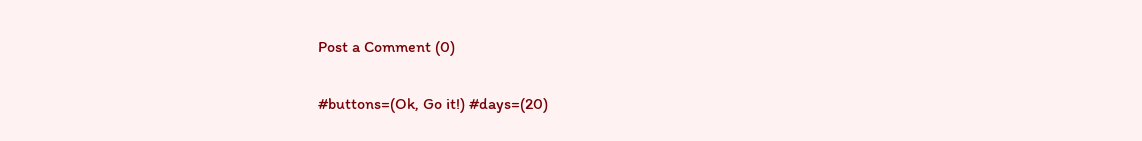Post a Comment (0)

#buttons=(Ok, Go it!) #days=(20)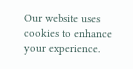Our website uses cookies to enhance your experience.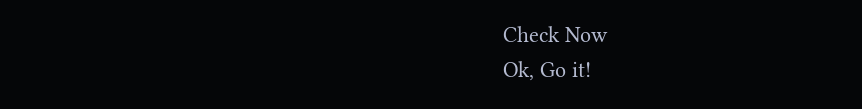Check Now
Ok, Go it!